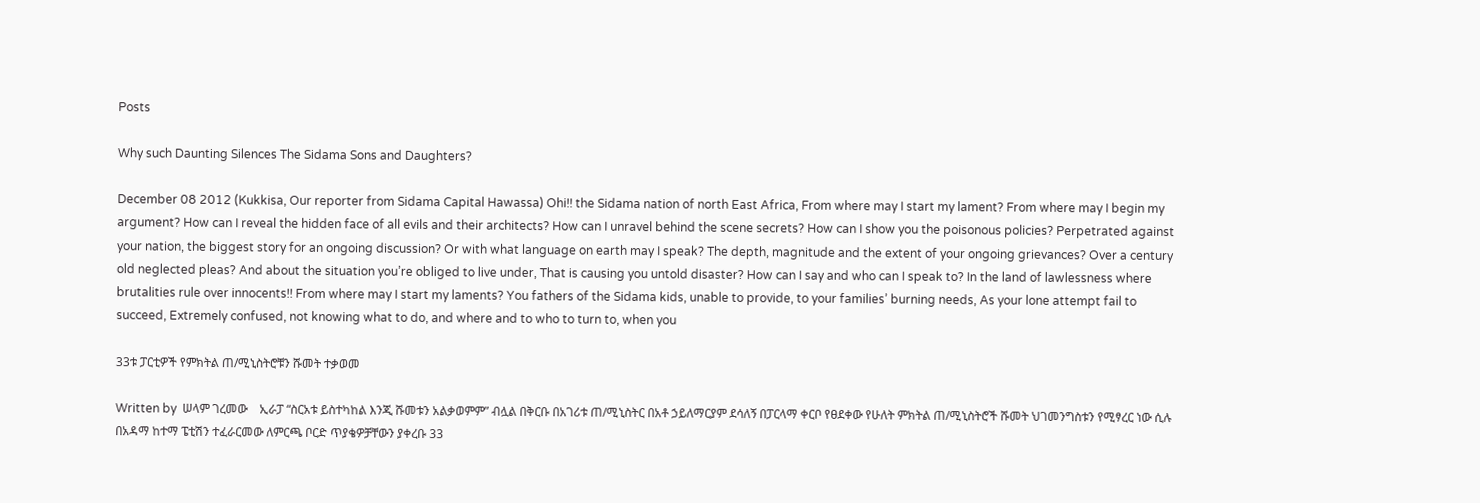Posts

Why such Daunting Silences The Sidama Sons and Daughters?

December 08 2012 (Kukkisa, Our reporter from Sidama Capital Hawassa) Ohi!! the Sidama nation of north East Africa, From where may I start my lament? From where may I begin my argument? How can I reveal the hidden face of all evils and their architects? How can I unravel behind the scene secrets? How can I show you the poisonous policies? Perpetrated against your nation, the biggest story for an ongoing discussion? Or with what language on earth may I speak? The depth, magnitude and the extent of your ongoing grievances? Over a century old neglected pleas? And about the situation you’re obliged to live under, That is causing you untold disaster? How can I say and who can I speak to? In the land of lawlessness where brutalities rule over innocents!! From where may I start my laments? You fathers of the Sidama kids, unable to provide, to your families’ burning needs, As your lone attempt fail to succeed, Extremely confused, not knowing what to do, and where and to who to turn to, when you

33ቱ ፓርቲዎች የምክትል ጠ/ሚኒስትሮቹን ሹመት ተቃወመ

Written by  ሠላም ገረመው    ኢራፓ “ስርአቱ ይስተካከል እንጂ ሹመቱን አልቃወምም” ብሏል በቅርቡ በአገሪቱ ጠ/ሚኒስትር በአቶ ኃይለማርያም ደሳለኝ በፓርላማ ቀርቦ የፀደቀው የሁለት ምክትል ጠ/ሚኒስትሮች ሹመት ህገመንግስቱን የሚፃረር ነው ሲሉ በአዳማ ከተማ ፔቲሽን ተፈራርመው ለምርጫ ቦርድ ጥያቄዎቻቸውን ያቀረቡ 33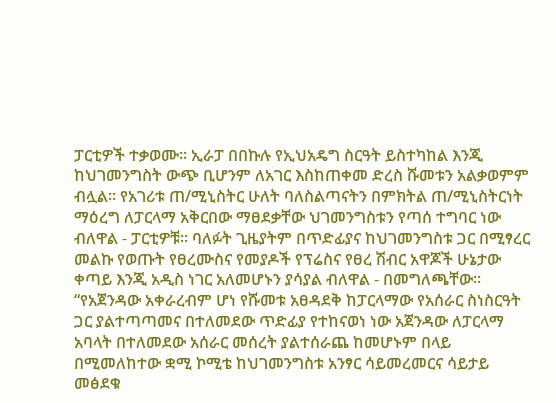ፓርቲዎች ተቃወሙ፡፡ ኢራፓ በበኩሉ የኢህአዴግ ስርዓት ይስተካከል እንጂ ከህገመንግስት ውጭ ቢሆንም ለአገር እስከጠቀመ ድረስ ሹመቱን አልቃወምም ብሏል፡፡ የአገሪቱ ጠ/ሚኒስትር ሁለት ባለስልጣናትን በምክትል ጠ/ሚኒስትርነት ማዕረግ ለፓርላማ አቅርበው ማፀደቃቸው ህገመንግስቱን የጣሰ ተግባር ነው ብለዋል - ፓርቲዎቹ፡፡ ባለፉት ጊዜያትም በጥድፊያና ከህገመንግስቱ ጋር በሚፃረር መልኩ የወጡት የፀረሙስና የመያዶች የፕሬስና የፀረ ሽብር አዋጆች ሁኔታው ቀጣይ እንጂ አዲስ ነገር አለመሆኑን ያሳያል ብለዋል - በመግለጫቸው፡፡ “የአጀንዳው አቀራረብም ሆነ የሹመቱ አፀዳደቅ ከፓርላማው የአሰራር ስነስርዓት ጋር ያልተጣጣመና በተለመደው ጥድፊያ የተከናወነ ነው አጀንዳው ለፓርላማ አባላት በተለመደው አሰራር መሰረት ያልተሰራጨ ከመሆኑም በላይ በሚመለከተው ቋሚ ኮሚቴ ከህገመንግስቱ አንፃር ሳይመረመርና ሳይታይ መፅደቁ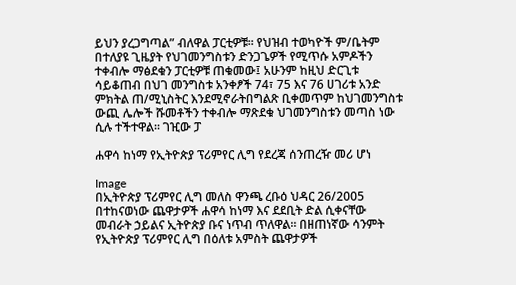ይህን ያረጋግጣል” ብለዋል ፓርቲዎቹ፡፡ የህዝብ ተወካዮች ም/ቤትም በተለያዩ ጊዜያት የህገመንግስቱን ድንጋጌዎች የሚጥሱ አምዶችን ተቀብሎ ማፅደቁን ፓርቲዎቹ ጠቁመው፤ አሁንም ከዚህ ድርጊቱ ሳይቆጠብ በህገ መንግስቱ አንቀፆች 74፣ 75 እና 76 ሀገሪቱ አንድ ምክትል ጠ/ሚኒስትር እንደሚኖራትበግልጽ ቢቀመጥም ከህገመንግስቱ ውጪ ሌሎች ሹመቶችን ተቀብሎ ማጽደቁ ህገመንግስቱን መጣስ ነው ሲሉ ተችተዋል፡፡ ገዢው ፓ

ሐዋሳ ከነማ የኢትዮጵያ ፕሪምየር ሊግ የደረጃ ሰንጠረዥ መሪ ሆነ

Image
በኢትዮጵያ ፕሪምየር ሊግ መለስ ዋንጫ ረቡዕ ህዳር 26/2005 በተከናወነው ጨዋታዎች ሐዋሳ ከነማ እና ደደቢት ድል ሲቀናቸው መብራት ኃይልና ኢትዮጵያ ቡና ነጥብ ጥለዋል። በዘጠነኛው ሳንምት የኢትዮጵያ ፕሪምየር ሊግ በዕለቱ አምስት ጨዋታዎች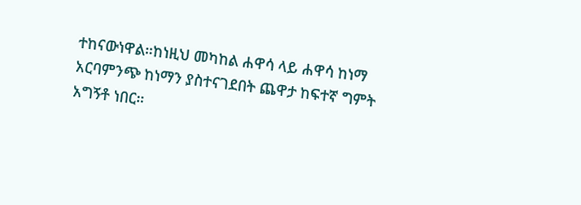ተከናውነዋል።ከነዚህ መካከል ሐዋሳ ላይ ሐዋሳ ከነማ አርባምንጭ ከነማን ያስተናገደበት ጨዋታ ከፍተኛ ግምት አግኝቶ ነበር።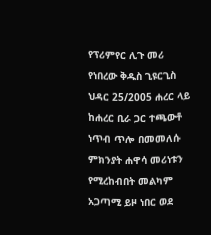የፕሪምየር ሊጉ መሪ የነበረው ቅዱስ ጊዩርጊስ ህዳር 25/2005 ሐረር ላይ ከሐረር ቢራ ጋር ተጫውቶ ነጥብ ጥሎ በመመለሱ ምክንያት ሐዋሳ መሪነቱን የሚረከብበት መልካም አጋጣሚ ይዞ ነበር ወደ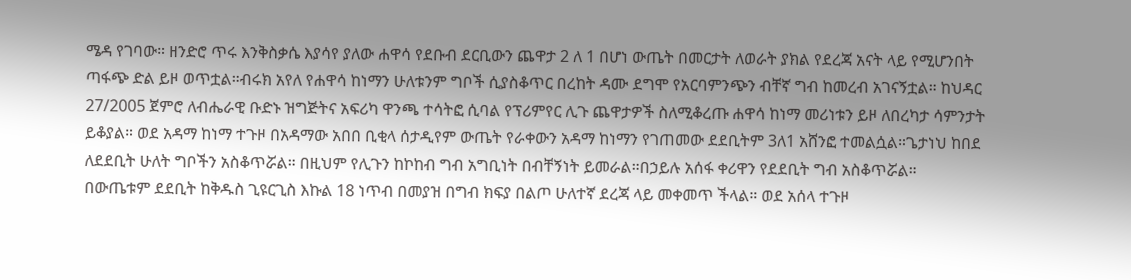ሜዳ የገባው። ዘንድሮ ጥሩ እንቅስቃሴ እያሳየ ያለው ሐዋሳ የደቡብ ደርቢውን ጨዋታ 2 ለ 1 በሆነ ውጤት በመርታት ለወራት ያክል የደረጃ አናት ላይ የሚሆንበት ጣፋጭ ድል ይዞ ወጥቷል።ብሩክ አየለ የሐዋሳ ከነማን ሁለቱንም ግቦች ሲያስቆጥር በረከት ዳሙ ደግሞ የአርባምንጭን ብቸኛ ግብ ከመረብ አገናኝቷል። ከህዳር 27/2005 ጀምሮ ለብሔራዊ ቡድኑ ዝግጅትና አፍሪካ ዋንጫ ተሳትፎ ሲባል የፕሪምየር ሊጉ ጨዋታዎች ስለሚቆረጡ ሐዋሳ ከነማ መሪነቱን ይዞ ለበረካታ ሳምንታት ይቆያል። ወደ አዳማ ከነማ ተጉዞ በአዳማው አበበ ቢቂላ ሰታዲየም ውጤት የራቀውን አዳማ ከነማን የገጠመው ደደቢትም 3ለ1 አሸንፎ ተመልሷል።ጌታነህ ከበደ ለደደቢት ሁለት ግቦችን አስቆጥሯል። በዚህም የሊጉን ከኮከብ ግብ አግቢነት በብቸኝነት ይመራል።በኃይሉ አሰፋ ቀሪዋን የደደቢት ግብ አስቆጥሯል። በውጤቱም ደደቢት ከቅዱስ ጊዩርጊስ እኩል 18 ነጥብ በመያዝ በግብ ክፍያ በልጦ ሁለተኛ ደረጃ ላይ መቀመጥ ችላል። ወደ አሰላ ተጉዞ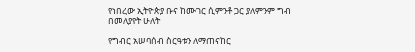የነበረው ኢትዮጵያ ቡና ከሙገር ሲምንቶ ጋር ያለምንም ግብ በመለያየት ሁለት

የግብር አሠባሰብ ስርዓቱን ለማጠናከር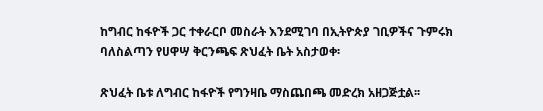ከግብር ከፋዮች ጋር ተቀራርቦ መስራት እንደሚገባ በኢትዮጵያ ገቢዎችና ጉምሩክ ባለስልጣን የሀዋሣ ቅርንጫፍ ጽህፈት ቤት አስታወቀ፡

ጽህፈት ቤቱ ለግብር ከፋዮች የግንዛቤ ማስጨበጫ መድረክ አዘጋጅቷል፡፡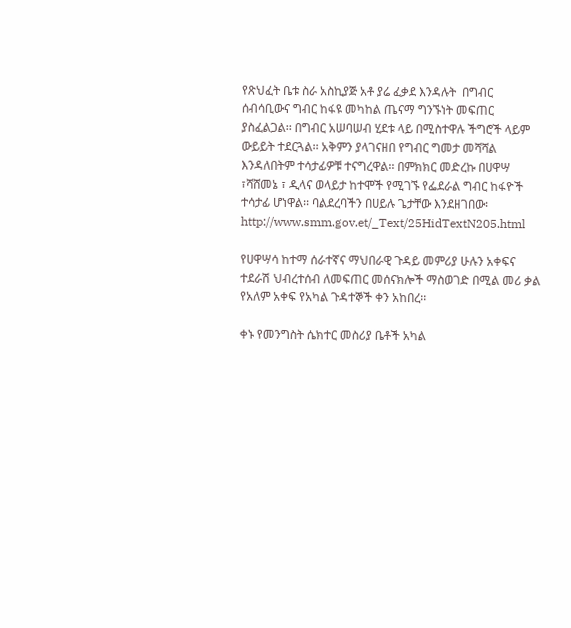የጽህፈት ቤቱ ስራ አስኪያጅ አቶ ያሬ ፈቃደ እንዳሉት  በግብር ሰብሳቢውና ግብር ከፋዩ መካከል ጤናማ ግንኙነት መፍጠር ያስፈልጋል፡፡ በግብር አሠባሠብ ሂደቱ ላይ በሚስተዋሉ ችግሮች ላይም ውይይት ተደርጓል፡፡ አቅምን ያላገናዘበ የግብር ግመታ መሻሻል እንዳለበትም ተሳታፊዎቹ ተናግረዋል፡፡ በምክክር መድረኩ በሀዋሣ ፣ሻሸመኔ ፣ ዲላና ወላይታ ከተሞች የሚገኙ የፌደራል ግብር ከፋዮች ተሳታፊ ሆነዋል፡፡ ባልደረባችን በሀይሉ ጌታቸው እንደዘገበው፡ http://www.smm.gov.et/_Text/25HidTextN205.html

የሀዋሣሳ ከተማ ሰራተኛና ማህበራዊ ጉዳይ መምሪያ ሁሉን አቀፍና ተደራሽ ህብረተሰብ ለመፍጠር መሰናክሎች ማስወገድ በሚል መሪ ቃል የአለም አቀፍ የአካል ጉዳተኞች ቀን አከበረ፡፡

ቀኑ የመንግስት ሴክተር መስሪያ ቤቶች አካል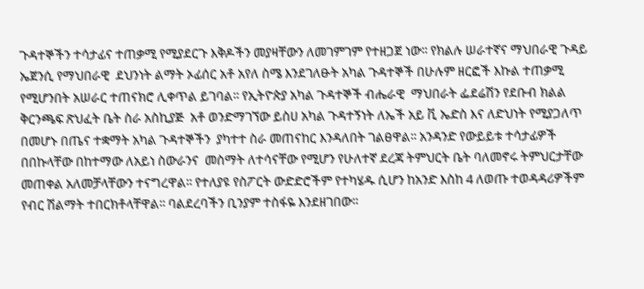ጉዳተኞችን ተሳታፊና ተጠቃሚ የሚያደርጉ እቅዶችን መያዛቸውን ለመገምገም የተዘጋጀ ነው፡፡ የክልሉ ሠራተኛና ማህበራዊ ጉዳይ ኤጀንሲ የማህበራዊ  ደህንነት ልማት ኦፊሰር አቶ አየለ ስሜ እንደገለፁት አካል ጉዳተኞች በሁሉም ዘርፎች እኩል ተጠቃሚ የሚሆንበት አሠራር ተጠናክሮ ሊቀጥል ይገባል፡፡ የኢትዮጵያ አካል ጉዳተኞች ብሔራዊ  ማህበራት ፌደሬሽን የደቡብ ክልል ቅርንጫፍ ጽህፈት ቤት ስራ አስኪያጅ  አቶ ወንድማገኘው ይስሀ አካል ጉዳተኝነት ለኤች አይ ቪ ኤድስ እና ለድህነት የሚያጋለጥ በመሆኑ በጤና ተቋማት አካል ጉዳተኞችን  ያካተተ ስራ መጠናከር እንዳለበት ገልፀዋል፡፡ አንዳንድ የውይይቱ ተሳታፊዎች በበኩላቸው በከተማው ለአይነ ስውራንና  መስማት ለተሳናቸው የሚሆን የሁለተኛ ደረጃ ትምህርት ቤት ባለመኖሩ ትምህርታቸው መጠቀል አለመቻላቸውን ተናግረዋል፡፡ የተለያዩ የስፖርት ውድድሮችም የተካሄዱ ሲሆን ከአንድ እስከ 4 ለወጡ ተወዳዳሪዎችም የብር ሽልማት ተበርክቶላቸዋል፡፡ ባልደረባችን ቢንያም ተስፋዬ እንደዘገበው፡፡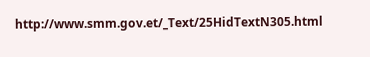http://www.smm.gov.et/_Text/25HidTextN305.html